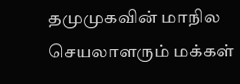தமுமுகவின் மாநில செயலாளரும் மக்கள்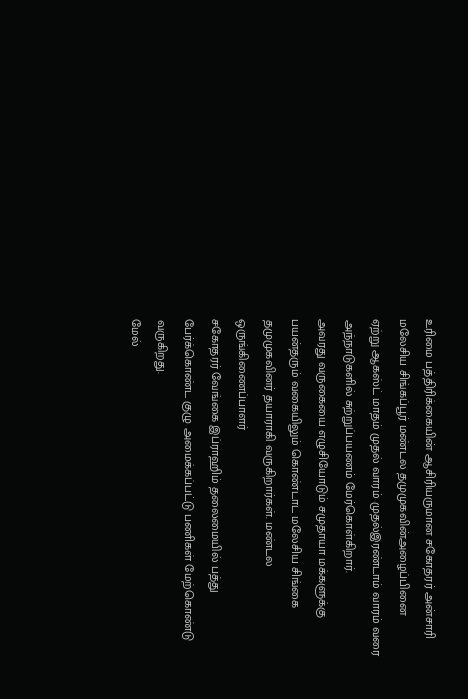உரிமை பத்திரிக்கையின் ஆசிரியருமான சகோதரர் அன்சாரி மலேசிய சிங்கப்பூர் மண்டல தமுமுகவின்அழைப்பினை
ஏற்று ஆகஸ்ட் மாதம் முதல் வாரம் முதல்இரண்டாம் வாரம் வரை அந்நாடுகளில் சுற்றுப்பயணம் மேர்கொள்கிறார்.
அவரது வருகையை எழுசியோடும் சமுதாயா மக்களுக்கு பயன்தரும் வகையிலும் கொண்டாட மலேசிய சிங்கை தமுமுகவினர் தயாராகி வருகிறார்கள். மண்டல ஒருங்கிணைப்பாளர்
சகோதரர் வேங்கை இப்ராஹிம் தலைமையில் பத்து பேர்க்கொண்ட குழு அமைக்கப்பட்டு பணிகள் மேற்கொண்டு வருகிறது.
மேல்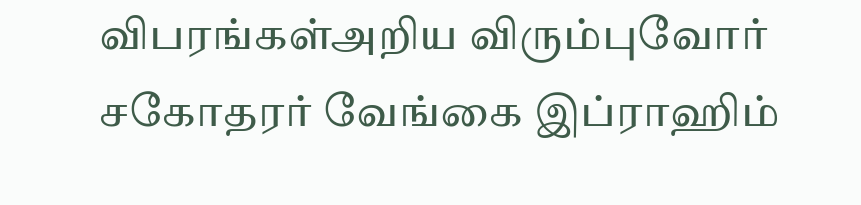விபரங்கள்அறிய விரும்புவோர் சகோதரர் வேங்கை இப்ராஹிம்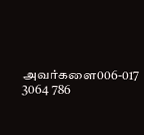அவர்களை006-017 3064 786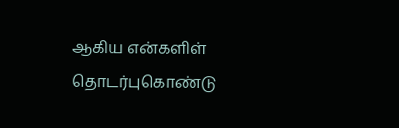ஆகிய என்களிள் தொடர்புகொண்டு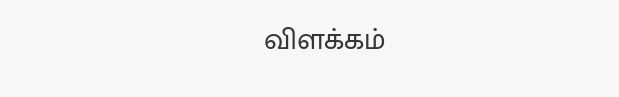விளக்கம்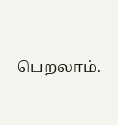பெறலாம்.